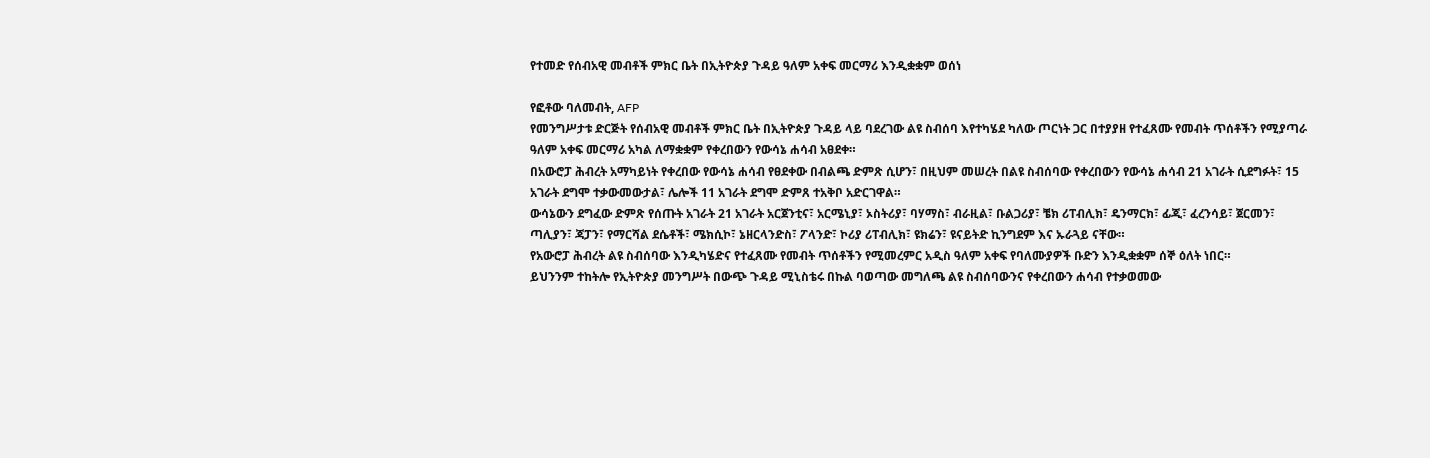የተመድ የሰብአዊ መብቶች ምክር ቤት በኢትዮጵያ ጉዳይ ዓለም አቀፍ መርማሪ እንዲቋቋም ወሰነ

የፎቶው ባለመብት, AFP
የመንግሥታቱ ድርጅት የሰብአዊ መብቶች ምክር ቤት በኢትዮጵያ ጉዳይ ላይ ባደረገው ልዩ ስብሰባ እየተካሄደ ካለው ጦርነት ጋር በተያያዘ የተፈጸሙ የመብት ጥሰቶችን የሚያጣራ ዓለም አቀፍ መርማሪ አካል ለማቋቋም የቀረበውን የውሳኔ ሐሳብ አፀደቀ።
በአውሮፓ ሕብረት አማካይነት የቀረበው የውሳኔ ሐሳብ የፀደቀው በብልጫ ድምጽ ሲሆን፣ በዚህም መሠረት በልዩ ስብሰባው የቀረበውን የውሳኔ ሐሳብ 21 አገራት ሲደግፉት፣ 15 አገራት ደግሞ ተቃውመውታል፣ ሌሎች 11 አገራት ደግሞ ድምጸ ተአቅቦ አድርገዋል።
ውሳኔውን ደግፈው ድምጽ የሰጡት አገራት 21 አገራት አርጀንቲና፣ አርሜኒያ፣ ኦስትሪያ፣ ባሃማስ፣ ብራዚል፣ ቡልጋሪያ፣ ቼክ ሪፐብሊክ፣ ዴንማርክ፣ ፊጂ፣ ፈረንሳይ፣ ጀርመን፣ ጣሊያን፣ ጃፓን፣ የማርሻል ደሴቶች፣ ሜክሲኮ፣ ኔዘርላንድስ፣ ፖላንድ፣ ኮሪያ ሪፐብሊክ፣ ዩክሬን፣ ዩናይትድ ኪንግደም እና ኡራጓይ ናቸው።
የአውሮፓ ሕብረት ልዩ ስብሰባው እንዲካሄድና የተፈጸሙ የመብት ጥሰቶችን የሚመረምር አዲስ ዓለም አቀፍ የባለሙያዎች ቡድን እንዲቋቋም ሰኞ ዕለት ነበር።
ይህንንም ተከትሎ የኢትዮጵያ መንግሥት በውጭ ጉዳይ ሚኒስቴሩ በኩል ባወጣው መግለጫ ልዩ ስብሰባውንና የቀረበውን ሐሳብ የተቃወመው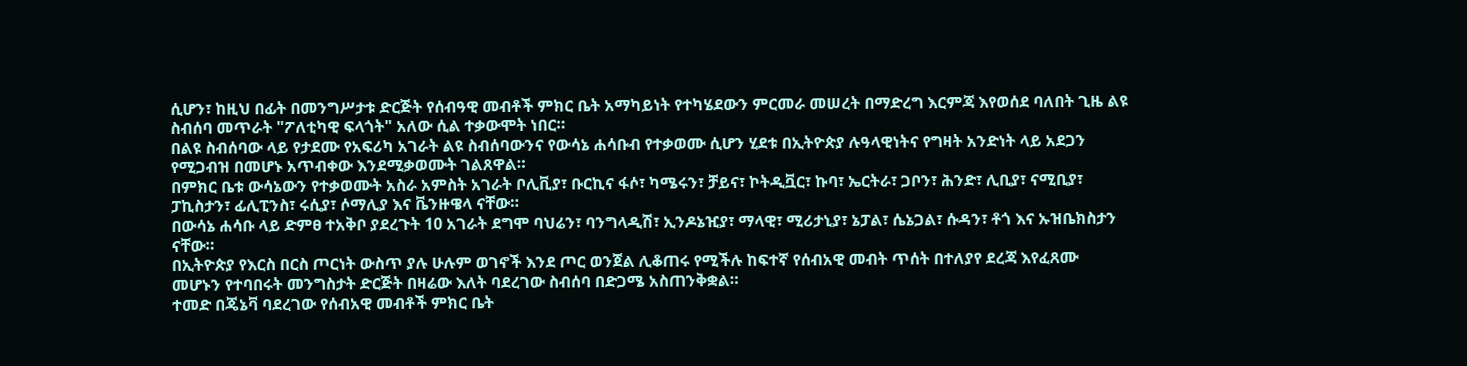ሲሆን፣ ከዚህ በፊት በመንግሥታቱ ድርጅት የሰብዓዊ መብቶች ምክር ቤት አማካይነት የተካሄደውን ምርመራ መሠረት በማድረግ እርምጃ እየወሰደ ባለበት ጊዜ ልዩ ስብሰባ መጥራት "ፖለቲካዊ ፍላጎት" አለው ሲል ተቃውሞት ነበር።
በልዩ ስብሰባው ላይ የታደሙ የአፍሪካ አገራት ልዩ ስብሰባውንና የውሳኔ ሐሳቡብ የተቃወሙ ሲሆን ሂደቱ በኢትዮጵያ ሉዓላዊነትና የግዛት አንድነት ላይ አደጋን የሚጋብዝ በመሆኑ አጥብቀው እንደሚቃወሙት ገልጸዋል።
በምክር ቤቱ ውሳኔውን የተቃወሙት አስራ አምስት አገራት ቦሊቪያ፣ ቡርኪና ፋሶ፣ ካሜሩን፣ ቻይና፣ ኮትዲቯር፣ ኩባ፣ ኤርትራ፣ ጋቦን፣ ሕንድ፣ ሊቢያ፣ ናሚቢያ፣ ፓኪስታን፣ ፊሊፒንስ፣ ሩሲያ፣ ሶማሊያ እና ቬንዙዌላ ናቸው።
በውሳኔ ሐሳቡ ላይ ድምፀ ተአቅቦ ያደረጉት 10 አገራት ደግሞ ባህሬን፣ ባንግላዲሽ፣ ኢንዶኔዢያ፣ ማላዊ፣ ሚሪታኒያ፣ ኔፓል፣ ሴኔጋል፣ ሱዳን፣ ቶጎ እና ኡዝቤክስታን ናቸው።
በኢትዮጵያ የእርስ በርስ ጦርነት ውስጥ ያሉ ሁሉም ወገኖች እንደ ጦር ወንጀል ሊቆጠሩ የሚችሉ ከፍተኛ የሰብአዊ መብት ጥሰት በተለያየ ደረጃ እየፈጸሙ መሆኑን የተባበሩት መንግስታት ድርጅት በዛሬው እለት ባደረገው ስብሰባ በድጋሜ አስጠንቅቋል።
ተመድ በጄኔቫ ባደረገው የሰብአዊ መብቶች ምክር ቤት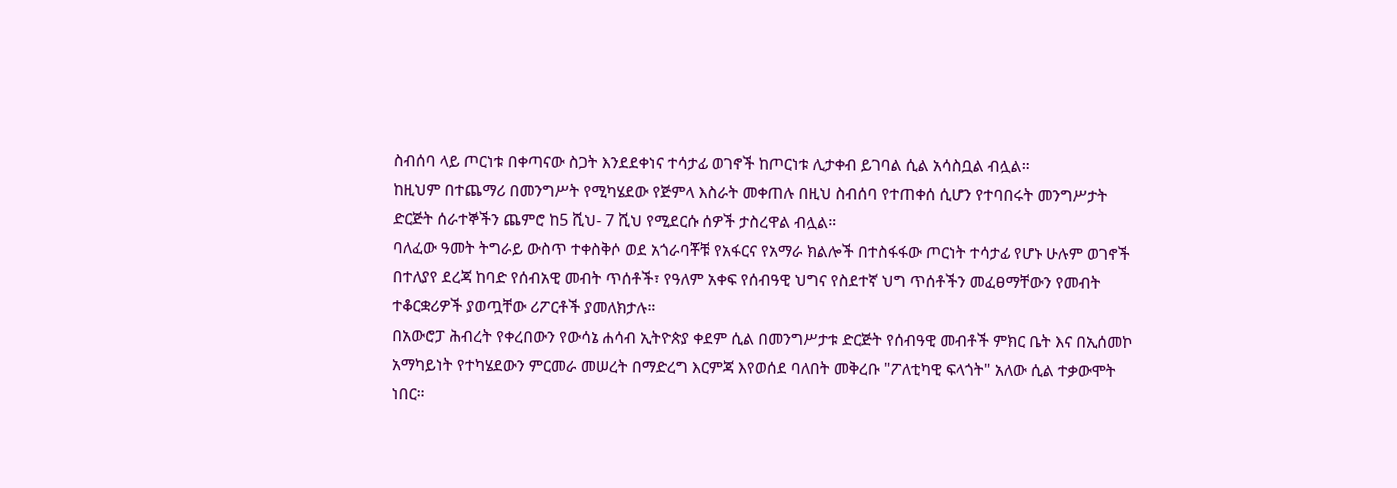ስብሰባ ላይ ጦርነቱ በቀጣናው ስጋት እንደደቀነና ተሳታፊ ወገኖች ከጦርነቱ ሊታቀብ ይገባል ሲል አሳስቧል ብሏል።
ከዚህም በተጨማሪ በመንግሥት የሚካሄደው የጅምላ እስራት መቀጠሉ በዚህ ስብሰባ የተጠቀሰ ሲሆን የተባበሩት መንግሥታት ድርጅት ሰራተኞችን ጨምሮ ከ5 ሺህ- 7 ሺህ የሚደርሱ ሰዎች ታስረዋል ብሏል።
ባለፈው ዓመት ትግራይ ውስጥ ተቀስቅሶ ወደ አጎራባቾቹ የአፋርና የአማራ ክልሎች በተስፋፋው ጦርነት ተሳታፊ የሆኑ ሁሉም ወገኖች በተለያየ ደረጃ ከባድ የሰብአዊ መብት ጥሰቶች፣ የዓለም አቀፍ የሰብዓዊ ህግና የስደተኛ ህግ ጥሰቶችን መፈፀማቸውን የመብት ተቆርቋሪዎች ያወጧቸው ሪፖርቶች ያመለክታሉ።
በአውሮፓ ሕብረት የቀረበውን የውሳኔ ሐሳብ ኢትዮጵያ ቀደም ሲል በመንግሥታቱ ድርጅት የሰብዓዊ መብቶች ምክር ቤት እና በኢሰመኮ አማካይነት የተካሄደውን ምርመራ መሠረት በማድረግ እርምጃ እየወሰደ ባለበት መቅረቡ "ፖለቲካዊ ፍላጎት" አለው ሲል ተቃውሞት ነበር።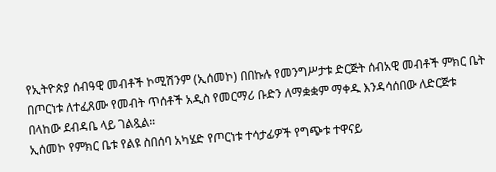የኢትዮጵያ ሰብዓዊ መብቶች ኮሚሽንም (ኢሰመኮ) በበኩሉ የመንግሥታቱ ድርጅት ሰብአዊ መብቶች ምክር ቤት በጦርነቱ ለተፈጸሙ የመብት ጥሰቶች አዲስ የመርማሪ ቡድን ለማቋቋም ማቀዱ እንዳሳሰበው ለድርጅቱ በላከው ደብዳቤ ላይ ገልጿል።
ኢሰመኮ የምክር ቤቱ የልዩ ስበሰባ አካሄድ የጦርነቱ ተሳታፊዎች የግጭቱ ተዋናይ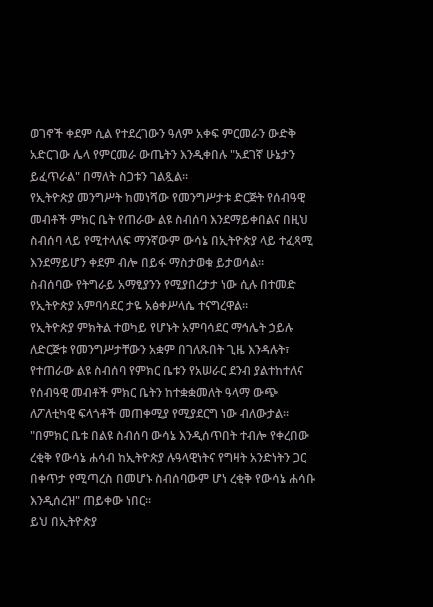ወገኖች ቀደም ሲል የተደረገውን ዓለም አቀፍ ምርመራን ውድቅ አድርገው ሌላ የምርመራ ውጤትን እንዲቀበሉ "አደገኛ ሁኔታን ይፈጥራል" በማለት ስጋቱን ገልጿል።
የኢትዮጵያ መንግሥት ከመነሻው የመንግሥታቱ ድርጅት የሰብዓዊ መብቶች ምክር ቤት የጠራው ልዩ ስብሰባ እንደማይቀበልና በዚህ ስብሰባ ላይ የሚተላለፍ ማንኛውም ውሳኔ በኢትዮጵያ ላይ ተፈጻሚ እንደማይሆን ቀደም ብሎ በይፋ ማስታወቁ ይታወሳል።
ስብሰባው የትግራይ አማፂያንን የሚያበረታታ ነው ሲሉ በተመድ የኢትዮጵያ አምባሳደር ታዬ አፅቀሥላሴ ተናግረዋል።
የኢትዮጵያ ምክትል ተወካይ የሆኑት አምባሳደር ማኅሌት ኃይሉ ለድርጅቱ የመንግሥታቸውን አቋም በገለጹበት ጊዜ እንዳሉት፣ የተጠራው ልዩ ስብሰባ የምክር ቤቱን የአሠራር ደንብ ያልተከተለና የሰብዓዊ መብቶች ምክር ቤትን ከተቋቋመለት ዓላማ ውጭ ለፖለቲካዊ ፍላጎቶች መጠቀሚያ የሚያደርግ ነው ብለውታል።
"በምክር ቤቱ በልዩ ስብሰባ ውሳኔ እንዲሰጥበት ተብሎ የቀረበው ረቂቅ የውሳኔ ሐሳብ ከኢትዮጵያ ሉዓላዊነትና የግዛት አንድነትን ጋር በቀጥታ የሚጣረስ በመሆኑ ስብሰባውም ሆነ ረቂቅ የውሳኔ ሐሳቡ እንዲሰረዝ" ጠይቀው ነበር።
ይህ በኢትዮጵያ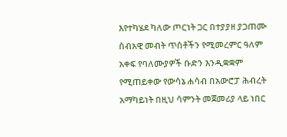እየተካሄደ ካለው ጦርነት ጋር በተያያዘ ያጋጠሙ ሰብአዊ መብት ጥሰቶችን የሚመረምር ዓለም አቀፍ የባለሙያዎች ቡድን እንዲቋቋም የሚጠይቀው የውሳኔ ሐሳብ በአውሮፓ ሕብረት አማካይነት በዚህ ሳምንት መጀመሪያ ላይ ነበር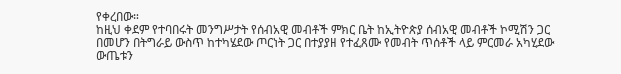የቀረበው።
ከዚህ ቀደም የተባበሩት መንግሥታት የሰብአዊ መብቶች ምክር ቤት ከኢትዮጵያ ሰብአዊ መብቶች ኮሚሽን ጋር በመሆን በትግራይ ውስጥ ከተካሄደው ጦርነት ጋር በተያያዘ የተፈጸሙ የመብት ጥሰቶች ላይ ምርመራ አካሂደው ውጤቱን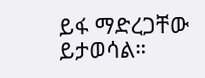ይፋ ማድረጋቸው ይታወሳል።